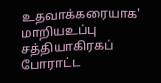உதவாக்கரையாக' மாறியஉப்பு சத்தியாகிரகப் போராட்ட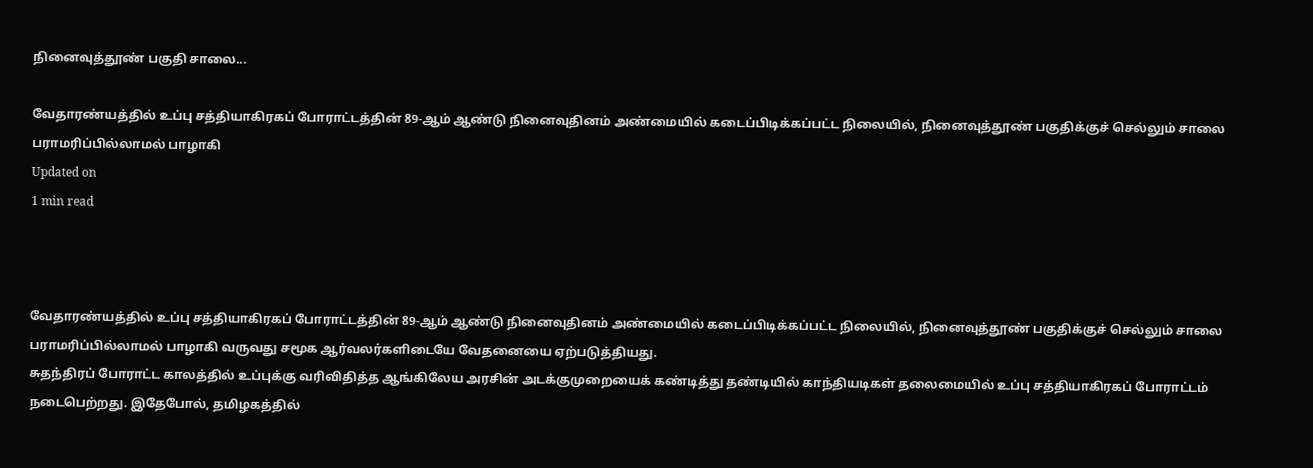நினைவுத்தூண் பகுதி சாலை...

வேதாரண்யத்தில் உப்பு சத்தியாகிரகப் போராட்டத்தின் 89-ஆம் ஆண்டு நினைவுதினம் அண்மையில் கடைப்பிடிக்கப்பட்ட நிலையில், நினைவுத்தூண் பகுதிக்குச் செல்லும் சாலை பராமரிப்பில்லாமல் பாழாகி
Updated on
1 min read



வேதாரண்யத்தில் உப்பு சத்தியாகிரகப் போராட்டத்தின் 89-ஆம் ஆண்டு நினைவுதினம் அண்மையில் கடைப்பிடிக்கப்பட்ட நிலையில், நினைவுத்தூண் பகுதிக்குச் செல்லும் சாலை பராமரிப்பில்லாமல் பாழாகி வருவது சமூக ஆர்வலர்களிடையே வேதனையை ஏற்படுத்தியது.
சுதந்திரப் போராட்ட காலத்தில் உப்புக்கு வரிவிதித்த ஆங்கிலேய அரசின் அடக்குமுறையைக் கண்டித்து தண்டியில் காந்தியடிகள் தலைமையில் உப்பு சத்தியாகிரகப் போராட்டம் நடைபெற்றது. இதேபோல், தமிழகத்தில்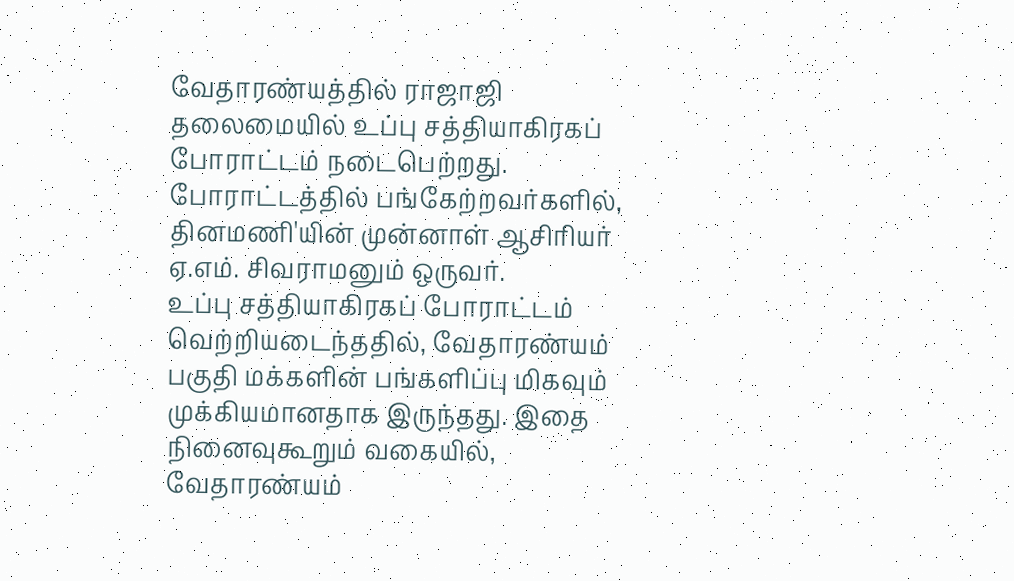வேதாரண்யத்தில் ராஜாஜி தலைமையில் உப்பு சத்தியாகிரகப் போராட்டம் நடைபெற்றது. போராட்டத்தில் பங்கேற்றவர்களில், தினமணி'யின் முன்னாள் ஆசிரியர் ஏ.எம். சிவராமனும் ஒருவர்.
உப்பு சத்தியாகிரகப் போராட்டம் வெற்றியடைந்ததில், வேதாரண்யம் பகுதி மக்களின் பங்களிப்பு மிகவும் முக்கியமானதாக இருந்தது. இதை நினைவுகூறும் வகையில், வேதாரண்யம்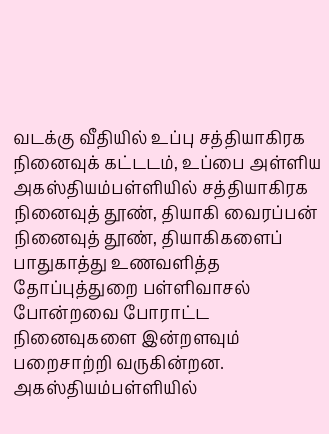வடக்கு வீதியில் உப்பு சத்தியாகிரக நினைவுக் கட்டடம், உப்பை அள்ளிய அகஸ்தியம்பள்ளியில் சத்தியாகிரக நினைவுத் தூண், தியாகி வைரப்பன் நினைவுத் தூண், தியாகிகளைப் பாதுகாத்து உணவளித்த தோப்புத்துறை பள்ளிவாசல் போன்றவை போராட்ட நினைவுகளை இன்றளவும் பறைசாற்றி வருகின்றன.
அகஸ்தியம்பள்ளியில்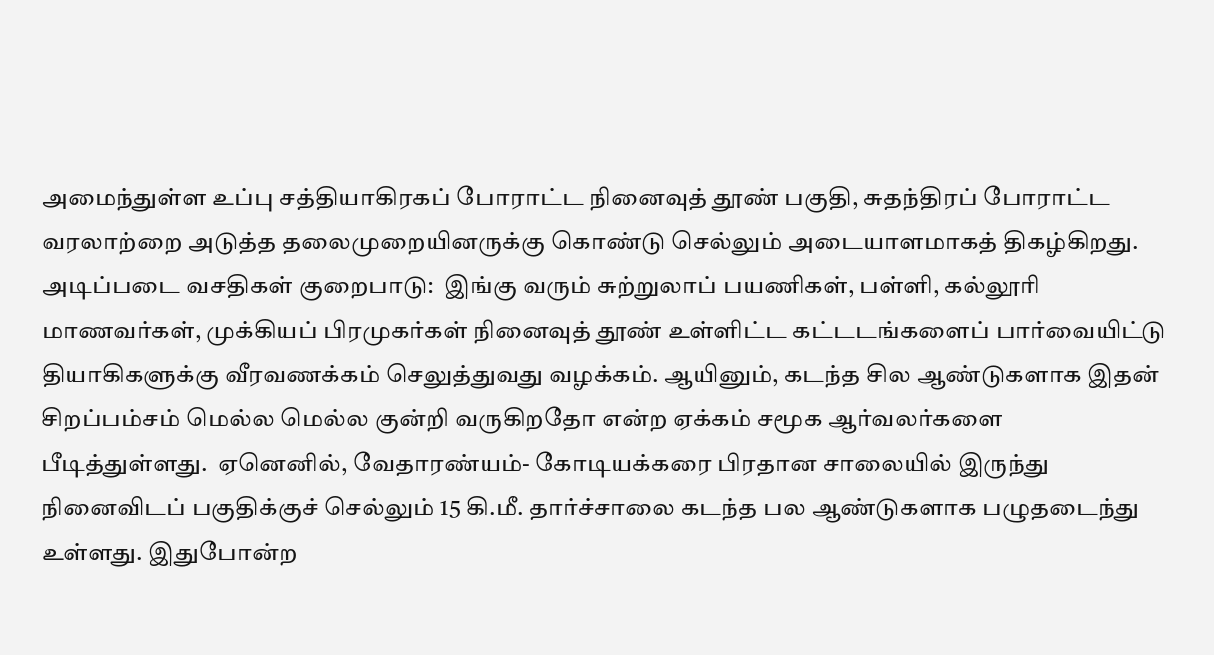அமைந்துள்ள உப்பு சத்தியாகிரகப் போராட்ட நினைவுத் தூண் பகுதி, சுதந்திரப் போராட்ட வரலாற்றை அடுத்த தலைமுறையினருக்கு கொண்டு செல்லும் அடையாளமாகத் திகழ்கிறது.
அடிப்படை வசதிகள் குறைபாடு:  இங்கு வரும் சுற்றுலாப் பயணிகள், பள்ளி, கல்லூரி மாணவர்கள், முக்கியப் பிரமுகர்கள் நினைவுத் தூண் உள்ளிட்ட கட்டடங்களைப் பார்வையிட்டு தியாகிகளுக்கு வீரவணக்கம் செலுத்துவது வழக்கம். ஆயினும், கடந்த சில ஆண்டுகளாக இதன் சிறப்பம்சம் மெல்ல மெல்ல குன்றி வருகிறதோ என்ற ஏக்கம் சமூக ஆர்வலர்களை பீடித்துள்ளது.  ஏனெனில், வேதாரண்யம்- கோடியக்கரை பிரதான சாலையில் இருந்து நினைவிடப் பகுதிக்குச் செல்லும் 15 கி.மீ. தார்ச்சாலை கடந்த பல ஆண்டுகளாக பழுதடைந்து உள்ளது. இதுபோன்ற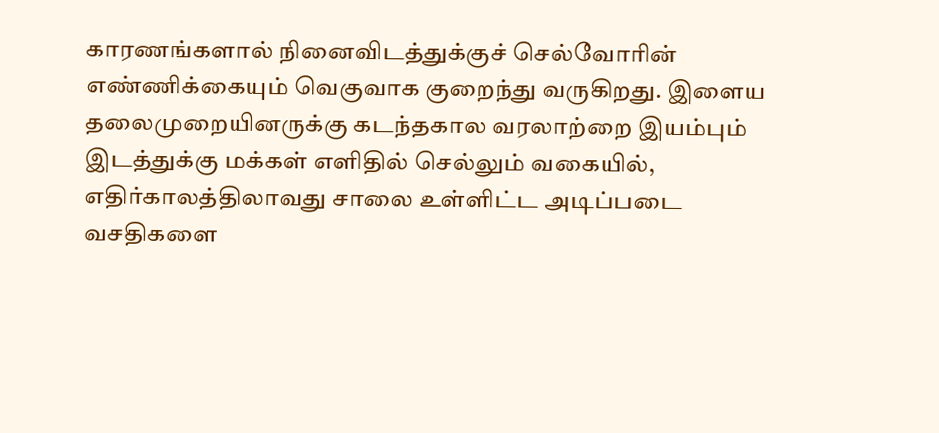காரணங்களால் நினைவிடத்துக்குச் செல்வோரின் எண்ணிக்கையும் வெகுவாக குறைந்து வருகிறது. இளைய தலைமுறையினருக்கு கடந்தகால வரலாற்றை இயம்பும் இடத்துக்கு மக்கள் எளிதில் செல்லும் வகையில், எதிர்காலத்திலாவது சாலை உள்ளிட்ட அடிப்படை வசதிகளை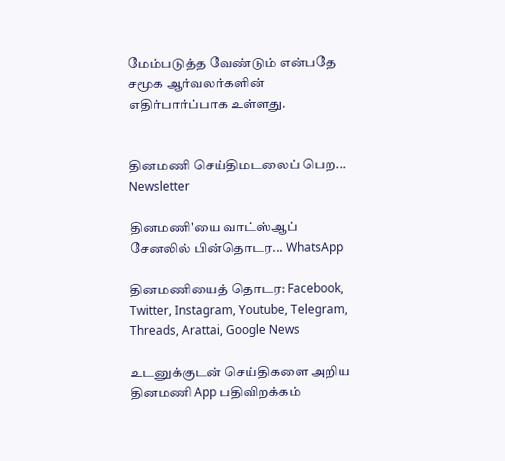மேம்படுத்த வேண்டும் என்பதே சமூக ஆர்வலர்களின் எதிர்பார்ப்பாக உள்ளது.


தினமணி செய்திமடலைப் பெற... Newsletter

தினமணி'யை வாட்ஸ்ஆப் சேனலில் பின்தொடர... WhatsApp

தினமணியைத் தொடர: Facebook, Twitter, Instagram, Youtube, Telegram, Threads, Arattai, Google News

உடனுக்குடன் செய்திகளை அறிய தினமணி App பதிவிறக்கம்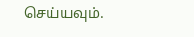செய்யவும்.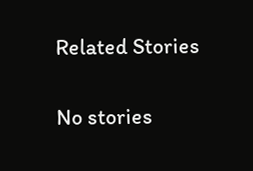Related Stories

No stories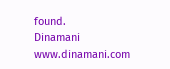found.
Dinamani
www.dinamani.com